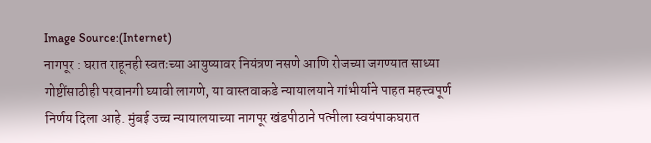Image Source:(Internet)
नागपूर : घरात राहूनही स्वतःच्या आयुष्यावर नियंत्रण नसणे आणि रोजच्या जगण्यात साध्या गोष्टींसाठीही परवानगी घ्यावी लागणे, या वास्तवाकडे न्यायालयाने गांभीर्याने पाहत महत्त्वपूर्ण निर्णय दिला आहे. मुंबई उच्च न्यायालयाच्या नागपूर खंडपीठाने पत्नीला स्वयंपाकघरात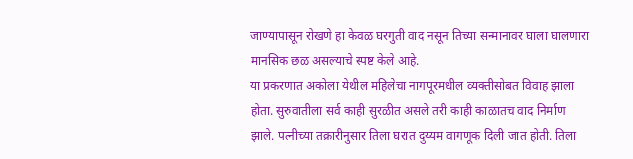जाण्यापासून रोखणे हा केवळ घरगुती वाद नसून तिच्या सन्मानावर घाला घालणारा मानसिक छळ असल्याचे स्पष्ट केले आहे.
या प्रकरणात अकोला येथील महिलेचा नागपूरमधील व्यक्तीसोबत विवाह झाला होता. सुरुवातीला सर्व काही सुरळीत असले तरी काही काळातच वाद निर्माण झाले. पत्नीच्या तक्रारीनुसार तिला घरात दुय्यम वागणूक दिली जात होती. तिला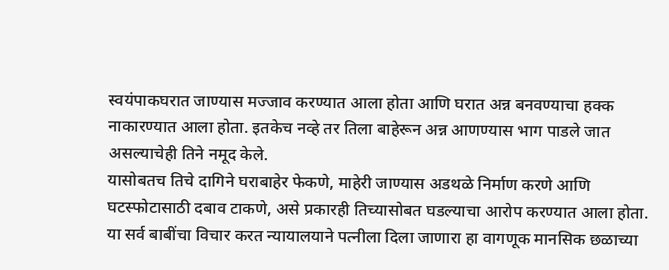स्वयंपाकघरात जाण्यास मज्जाव करण्यात आला होता आणि घरात अन्न बनवण्याचा हक्क नाकारण्यात आला होता. इतकेच नव्हे तर तिला बाहेरून अन्न आणण्यास भाग पाडले जात असल्याचेही तिने नमूद केले.
यासोबतच तिचे दागिने घराबाहेर फेकणे, माहेरी जाण्यास अडथळे निर्माण करणे आणि घटस्फोटासाठी दबाव टाकणे, असे प्रकारही तिच्यासोबत घडल्याचा आरोप करण्यात आला होता. या सर्व बाबींचा विचार करत न्यायालयाने पत्नीला दिला जाणारा हा वागणूक मानसिक छळाच्या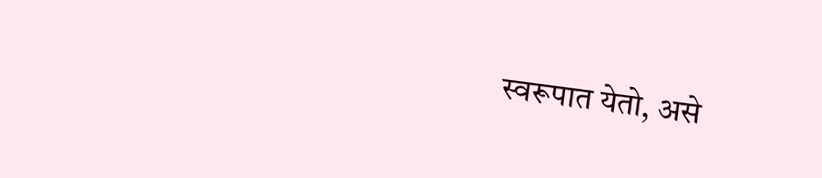स्वरूपात येतो, असे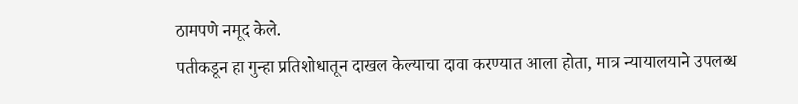ठामपणे नमूद केले.
पतीकडून हा गुन्हा प्रतिशोधातून दाखल केल्याचा दावा करण्यात आला होता, मात्र न्यायालयाने उपलब्ध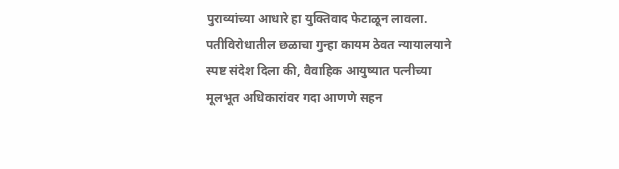पुराव्यांच्या आधारे हा युक्तिवाद फेटाळून लावला. पतीविरोधातील छळाचा गुन्हा कायम ठेवत न्यायालयाने स्पष्ट संदेश दिला की, वैवाहिक आयुष्यात पत्नीच्या मूलभूत अधिकारांवर गदा आणणे सहन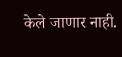केले जाणार नाही.